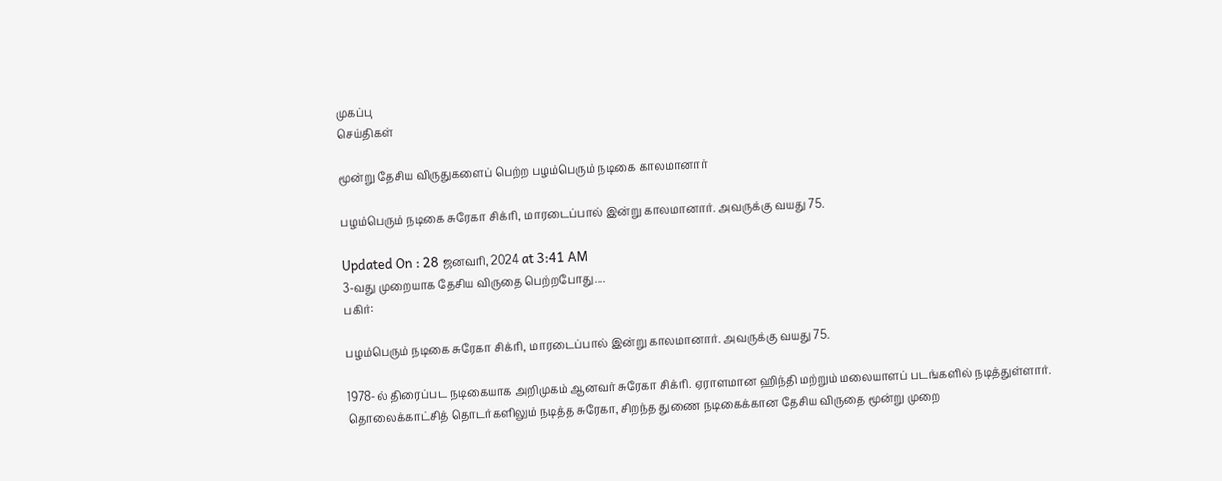முகப்பு
செய்திகள்

மூன்று தேசிய விருதுகளைப் பெற்ற பழம்பெரும் நடிகை காலமானார்

பழம்பெரும் நடிகை சுரேகா சிக்ரி, மாரடைப்பால் இன்று காலமானார். அவருக்கு வயது 75.

Updated On : 28 ஜனவரி, 2024 at 3:41 AM
3-வது முறையாக தேசிய விருதை பெற்றபோது....
பகிர்:

பழம்பெரும் நடிகை சுரேகா சிக்ரி, மாரடைப்பால் இன்று காலமானார். அவருக்கு வயது 75.

1978-ல் திரைப்பட நடிகையாக அறிமுகம் ஆனவர் சுரேகா சிக்ரி. ஏராளமான ஹிந்தி மற்றும் மலையாளப் படங்களில் நடித்துள்ளார். தொலைக்காட்சித் தொடர்களிலும் நடித்த சுரேகா, சிறந்த துணை நடிகைக்கான தேசிய விருதை மூன்று முறை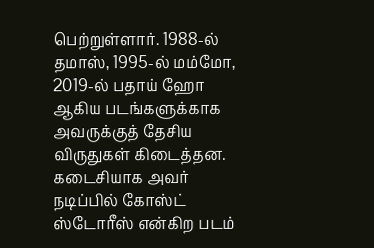பெற்றுள்ளார். 1988-ல் தமாஸ், 1995-ல் மம்மோ, 2019-ல் பதாய் ஹோ ஆகிய படங்களுக்காக அவருக்குத் தேசிய விருதுகள் கிடைத்தன. கடைசியாக அவர் நடிப்பில் கோஸ்ட் ஸ்டோரீஸ் என்கிற படம்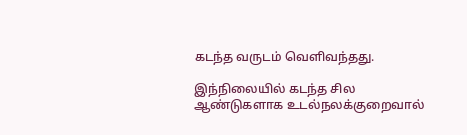கடந்த வருடம் வெளிவந்தது.

இந்நிலையில் கடந்த சில ஆண்டுகளாக உடல்நலக்குறைவால்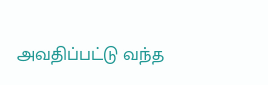அவதிப்பட்டு வந்த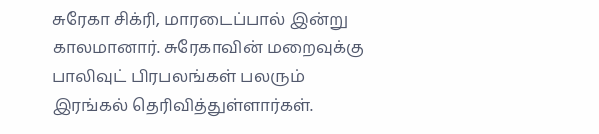சுரேகா சிக்ரி, மாரடைப்பால் இன்று காலமானார். சுரேகாவின் மறைவுக்கு பாலிவுட் பிரபலங்கள் பலரும் இரங்கல் தெரிவித்துள்ளார்கள்.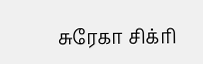சுரேகா சிக்ரி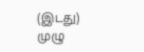(இடது)
முழு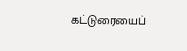கட்டுரையைப்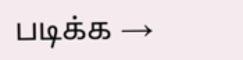படிக்க →